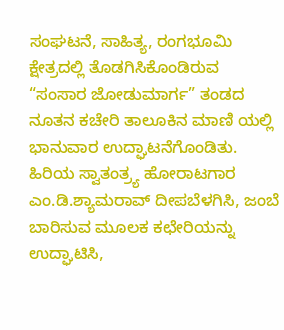ಸಂಘಟನೆ, ಸಾಹಿತ್ಯ, ರಂಗಭೂಮಿ ಕ್ಷೇತ್ರದಲ್ಲಿ ತೊಡಗಿಸಿಕೊಂಡಿರುವ “ಸಂಸಾರ ಜೋಡುಮಾರ್ಗ” ತಂಡದ ನೂತನ ಕಚೇರಿ ತಾಲೂಕಿನ ಮಾಣಿ ಯಲ್ಲಿ ಭಾನುವಾರ ಉದ್ಘಾಟನೆಗೊಂಡಿತು. ಹಿರಿಯ ಸ್ವಾತಂತ್ರ್ಯ ಹೋರಾಟಗಾರ ಎಂ.ಡಿ.ಶ್ಯಾಮರಾವ್ ದೀಪಬೆಳಗಿಸಿ, ಜಂಬೆ ಬಾರಿಸುವ ಮೂಲಕ ಕಛೇರಿಯನ್ನು ಉದ್ಘಾಟಿಸಿ,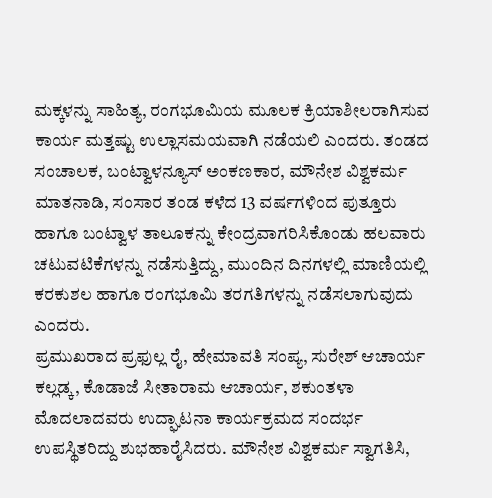ಮಕ್ಕಳನ್ನು ಸಾಹಿತ್ಯ, ರಂಗಭೂಮಿಯ ಮೂಲಕ ಕ್ರಿಯಾಶೀಲರಾಗಿಸುವ ಕಾರ್ಯ ಮತ್ತಷ್ಟು ಉಲ್ಲಾಸಮಯವಾಗಿ ನಡೆಯಲಿ ಎಂದರು. ತಂಡದ ಸಂಚಾಲಕ, ಬಂಟ್ವಾಳನ್ಯೂಸ್ ಅಂಕಣಕಾರ, ಮೌನೇಶ ವಿಶ್ವಕರ್ಮ ಮಾತನಾಡಿ, ಸಂಸಾರ ತಂಡ ಕಳೆದ 13 ವರ್ಷಗಳಿಂದ ಪುತ್ತೂರು ಹಾಗೂ ಬಂಟ್ವಾಳ ತಾಲೂಕನ್ನು ಕೇಂದ್ರವಾಗರಿಸಿಕೊಂಡು ಹಲವಾರು ಚಟುವಟಿಕೆಗಳನ್ನು ನಡೆಸುತ್ತಿದ್ದು, ಮುಂದಿನ ದಿನಗಳಲ್ಲಿ ಮಾಣಿಯಲ್ಲಿ ಕರಕುಶಲ ಹಾಗೂ ರಂಗಭೂಮಿ ತರಗತಿಗಳನ್ನು ನಡೆಸಲಾಗುವುದು ಎಂದರು.
ಪ್ರಮುಖರಾದ ಪ್ರಫುಲ್ಲ ರೈ, ಹೇಮಾವತಿ ಸಂಪ್ಯ, ಸುರೇಶ್ ಆಚಾರ್ಯ ಕಲ್ಲಡ್ಕ, ಕೊಡಾಜೆ ಸೀತಾರಾಮ ಆಚಾರ್ಯ, ಶಕುಂತಳಾ ಮೊದಲಾದವರು ಉದ್ಘಾಟನಾ ಕಾರ್ಯಕ್ರಮದ ಸಂದರ್ಭ ಉಪಸ್ಥಿತರಿದ್ದು ಶುಭಹಾರೈಸಿದರು. ಮೌನೇಶ ವಿಶ್ವಕರ್ಮ ಸ್ವಾಗತಿಸಿ,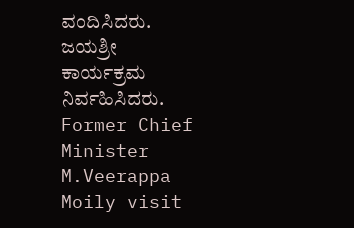ವಂದಿಸಿದರು. ಜಯಶ್ರೀ ಕಾರ್ಯಕ್ರಮ ನಿರ್ವಹಿಸಿದರು.
Former Chief Minister M.Veerappa Moily visit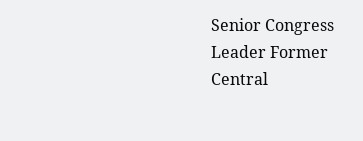Senior Congress Leader Former Central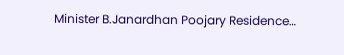Minister B.Janardhan Poojary Residence…